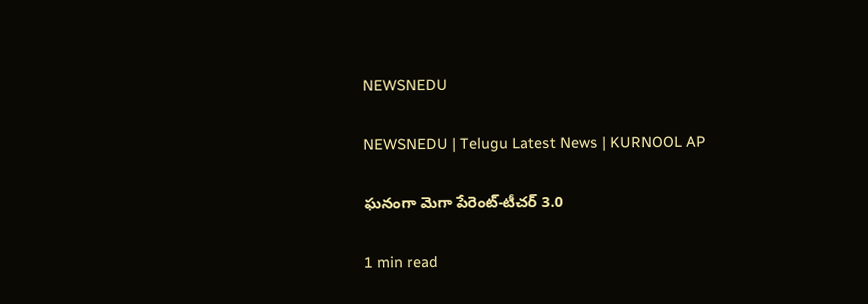NEWSNEDU

NEWSNEDU | Telugu Latest News | KURNOOL AP

ఘనంగా మెగా పేరెంట్-టీచర్ 3.0

1 min read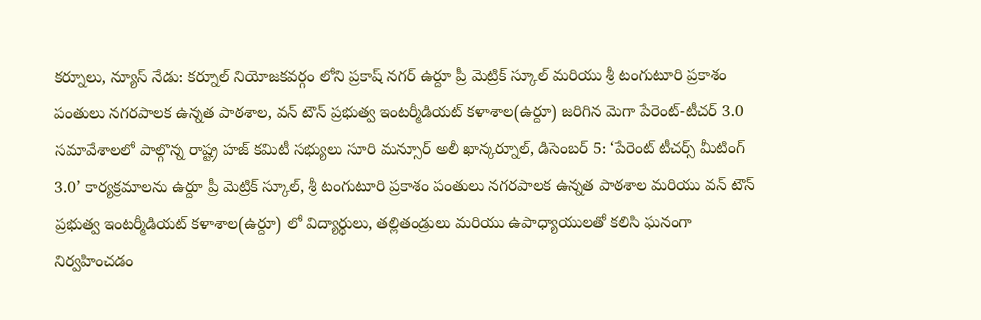కర్నూలు, న్యూస్ నేడు: కర్నూల్ నియోజకవర్గం లోని ప్రకాష్ నగర్ ఉర్దూ ప్రీ మెట్రిక్ స్కూల్ మరియు శ్రీ టంగుటూరి ప్రకాశం పంతులు నగరపాలక ఉన్నత పాఠశాల, వన్ టౌన్ ప్రభుత్వ ఇంటర్మీడియట్ కళాశాల(ఉర్దూ) జరిగిన మెగా పేరెంట్-టీచర్ 3.0 సమావేశాలలో పాల్గొన్న రాష్ట్ర హజ్ కమిటీ సభ్యులు సూరి మన్సూర్ అలీ ఖాన్కర్నూల్, డిసెంబర్ 5: ‘పేరెంట్ టీచర్స్ మీటింగ్ 3.0’ కార్యక్రమాలను ఉర్దూ ప్రీ మెట్రిక్ స్కూల్, శ్రీ టంగుటూరి ప్రకాశం పంతులు నగరపాలక ఉన్నత పాఠశాల మరియు వన్ టౌన్ ప్రభుత్వ ఇంటర్మీడియట్ కళాశాల(ఉర్దూ) లో విద్యార్థులు, తల్లితండ్రులు మరియు ఉపాధ్యాయులతో కలిసి ఘనంగా నిర్వహించడం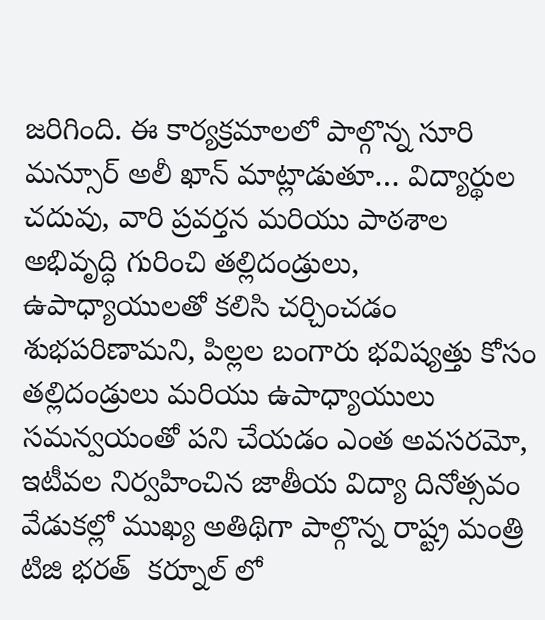జరిగింది. ఈ కార్యక్రమాలలో పాల్గొన్న సూరి మన్సూర్ అలీ ఖాన్ మాట్లాడుతూ… విద్యార్థుల చదువు, వారి ప్రవర్తన మరియు పాఠశాల అభివృద్ధి గురించి తల్లిదండ్రులు, ఉపాధ్యాయులతో కలిసి చర్చించడం శుభపరిణామని, పిల్లల బంగారు భవిష్యత్తు కోసం తల్లిదండ్రులు మరియు ఉపాధ్యాయులు సమన్వయంతో పని చేయడం ఎంత అవసరమో,  ఇటీవల నిర్వహించిన జాతీయ విద్యా దినోత్సవం వేడుక‌ల్లో ముఖ్య అతిథిగా పాల్గొన్న రాష్ట్ర మంత్రి టిజి భరత్  క‌ర్నూల్ లో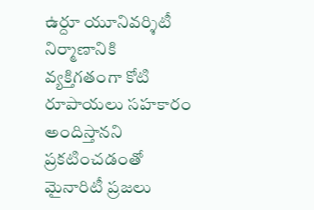ఉర్దూ యూనివ‌ర్శిటీ నిర్మాణానికి వ్యక్తిగతంగా కోటి రూపాయ‌లు స‌హ‌కారం అందిస్తాన‌ని ప్రక‌టించడంతో మైనారిటీ ప్రజలు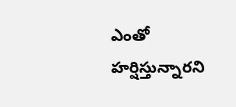ఎంతో హర్షిస్తున్నారని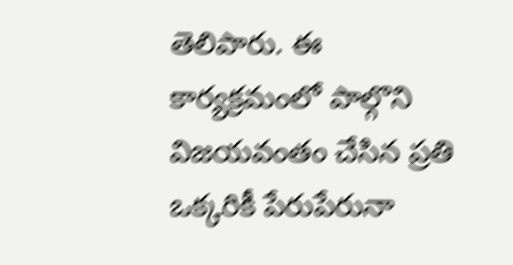తెలిపారు. ఈ కార్యక్రమంలో పాల్గొని విజయవంతం చేసిన ప్రతి ఒక్కరికీ పేరుపేరునా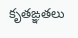కృతఙ్ఞతలు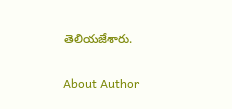తెలియజేశారు.

About Author